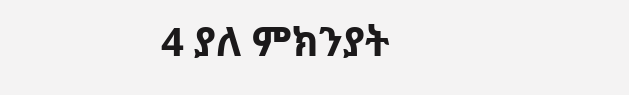4 ያለ ምክንያት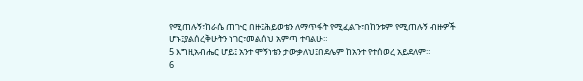የሚጠሉኝ፣ከራሴ ጠጒር በዙ፤ሕይወቴን ለማጥፋት የሚፈልጉ፣በከንቱም የሚጠሉኝ ብዙዎች ሆኑ፤ያልሰረቅሁትን ነገር፣መልሰህ አምጣ ተባልሁ።
5 እግዚአብሔር ሆይ፤ አንተ ሞኝነቴን ታውቃለህ፤በደሌም ከአንተ የተሰወረ አይደለም።
6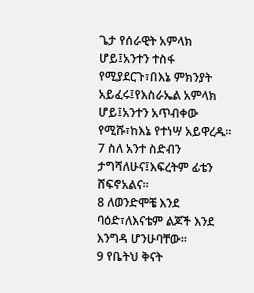ጌታ የሰራዊት አምላክ ሆይ፤አንተን ተስፋ የሚያደርጉ፣በእኔ ምክንያት አይፈሩ፤የእስራኤል አምላክ ሆይ፤አንተን አጥብቀው የሚሹ፣ከእኔ የተነሣ አይዋረዱ።
7 ስለ አንተ ስድብን ታግሻለሁና፤እፍረትም ፊቴን ሸፍኖአልና።
8 ለወንድሞቼ እንደ ባዕድ፣ለእናቴም ልጆች እንደ እንግዳ ሆንሁባቸው።
9 የቤትህ ቅናት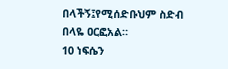በላችኝ፤የሚሰድቡህም ስድብ በላዬ ዐርፎአል።
10 ነፍሴን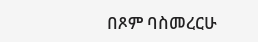በጾም ባስመረርሁ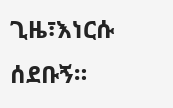ጊዜ፣እነርሱ ሰደቡኝ።